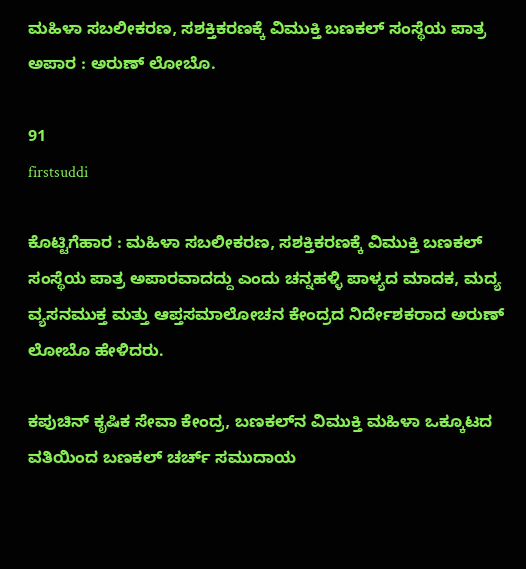ಮಹಿಳಾ ಸಬಲೀಕರಣ, ಸಶಕ್ತಿಕರಣಕ್ಕೆ ವಿಮುಕ್ತಿ ಬಣಕಲ್ ಸಂಸ್ಥೆಯ ಪಾತ್ರ ಅಪಾರ : ಅರುಣ್ ಲೋಬೊ.

91
firstsuddi

ಕೊಟ್ಟಿಗೆಹಾರ : ಮಹಿಳಾ ಸಬಲೀಕರಣ, ಸಶಕ್ತಿಕರಣಕ್ಕೆ ವಿಮುಕ್ತಿ ಬಣಕಲ್ ಸಂಸ್ಥೆಯ ಪಾತ್ರ ಅಪಾರವಾದದ್ದು ಎಂದು ಚನ್ನಹಳ್ಳಿ ಪಾಳ್ಯದ ಮಾದಕ, ಮದ್ಯ ವ್ಯಸನಮುಕ್ತ ಮತ್ತು ಆಪ್ತಸಮಾಲೋಚನ ಕೇಂದ್ರದ ನಿರ್ದೇಶಕರಾದ ಅರುಣ್ ಲೋಬೊ ಹೇಳಿದರು.

ಕಪುಚಿನ್ ಕೃಷಿಕ ಸೇವಾ ಕೇಂದ್ರ, ಬಣಕಲ್‍ನ ವಿಮುಕ್ತಿ ಮಹಿಳಾ ಒಕ್ಕೂಟದ ವತಿಯಿಂದ ಬಣಕಲ್ ಚರ್ಚ್ ಸಮುದಾಯ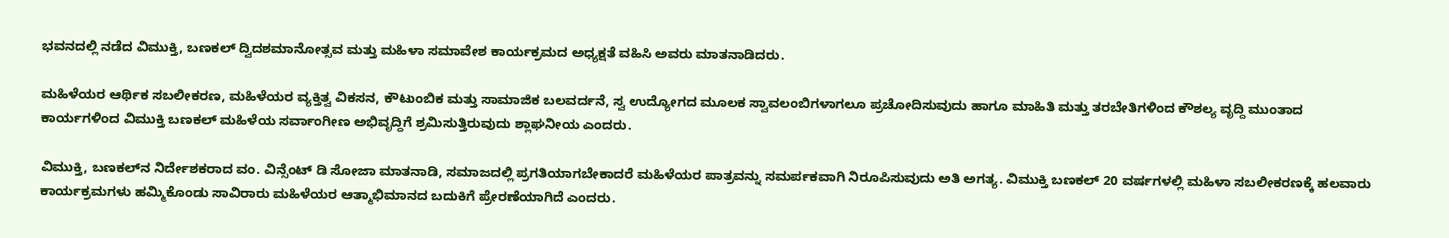ಭವನದಲ್ಲಿ ನಡೆದ ವಿಮುಕ್ತಿ, ಬಣಕಲ್ ದ್ವಿದಶಮಾನೋತ್ಸವ ಮತ್ತು ಮಹಿಳಾ ಸಮಾವೇಶ ಕಾರ್ಯಕ್ರಮದ ಅಧ್ಯಕ್ಷತೆ ವಹಿಸಿ ಅವರು ಮಾತನಾಡಿದರು.

ಮಹಿಳೆಯರ ಆರ್ಥಿಕ ಸಬಲೀಕರಣ, ಮಹಿಳೆಯರ ವ್ಯಕ್ತಿತ್ವ ವಿಕಸನ, ಕೌಟುಂಬಿಕ ಮತ್ತು ಸಾಮಾಜಿಕ ಬಲವರ್ದನೆ, ಸ್ವ ಉದ್ಯೋಗದ ಮೂಲಕ ಸ್ವಾವಲಂಬಿಗಳಾಗಲೂ ಪ್ರಚೋದಿಸುವುದು ಹಾಗೂ ಮಾಹಿತಿ ಮತ್ತು ತರಬೇತಿಗಳಿಂದ ಕೌಶಲ್ಯ ವೃದ್ದಿ ಮುಂತಾದ ಕಾರ್ಯಗಳಿಂದ ವಿಮುಕ್ತಿ ಬಣಕಲ್ ಮಹಿಳೆಯ ಸರ್ವಾಂಗೀಣ ಅಭಿವೃದ್ದಿಗೆ ಶ್ರಮಿಸುತ್ತಿರುವುದು ಶ್ಲಾಘನೀಯ ಎಂದರು.

ವಿಮುಕ್ತಿ, ಬಣಕಲ್‍ನ ನಿರ್ದೇಶಕರಾದ ವಂ. ವಿನ್ಸೆಂಟ್ ಡಿ ಸೋಜಾ ಮಾತನಾಡಿ, ಸಮಾಜದಲ್ಲಿ ಪ್ರಗತಿಯಾಗಬೇಕಾದರೆ ಮಹಿಳೆಯರ ಪಾತ್ರವನ್ನು ಸಮರ್ಪಕವಾಗಿ ನಿರೂಪಿಸುವುದು ಅತಿ ಅಗತ್ಯ. ವಿಮುಕ್ತಿ ಬಣಕಲ್ 20 ವರ್ಷಗಳಲ್ಲಿ ಮಹಿಳಾ ಸಬಲೀಕರಣಕ್ಕೆ ಹಲವಾರು ಕಾರ್ಯಕ್ರಮಗಳು ಹಮ್ಮಿಕೊಂಡು ಸಾವಿರಾರು ಮಹಿಳೆಯರ ಆತ್ಮಾಭಿಮಾನದ ಬದುಕಿಗೆ ಪ್ರೇರಣೆಯಾಗಿದೆ ಎಂದರು.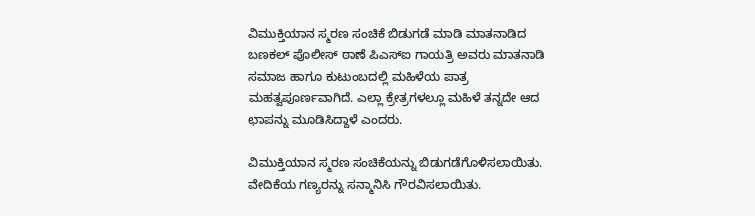ವಿಮುಕ್ತಿಯಾನ ಸ್ಮರಣ ಸಂಚಿಕೆ ಬಿಡುಗಡೆ ಮಾಡಿ ಮಾತನಾಡಿದ ಬಣಕಲ್ ಪೊಲೀಸ್ ಠಾಣೆ ಪಿಎಸ್‍ಐ ಗಾಯತ್ರಿ ಅವರು ಮಾತನಾಡಿ ಸಮಾಜ ಹಾಗೂ ಕುಟುಂಬದಲ್ಲಿ ಮಹಿಳೆಯ ಪಾತ್ರ ಮಹತ್ವಪೂರ್ಣವಾಗಿದೆ. ಎಲ್ಲಾ ಕ್ರೇತ್ರಗಳಲ್ಲೂ ಮಹಿಳೆ ತನ್ನದೇ ಆದ ಛಾಪನ್ನು ಮೂಡಿಸಿದ್ದಾಳೆ ಎಂದರು.

ವಿಮುಕ್ತಿಯಾನ ಸ್ಮರಣ ಸಂಚಿಕೆಯನ್ನು ಬಿಡುಗಡೆಗೊಳಿಸಲಾಯಿತು. ವೇದಿಕೆಯ ಗಣ್ಯರನ್ನು ಸನ್ಮಾನಿಸಿ ಗೌರವಿಸಲಾಯಿತು.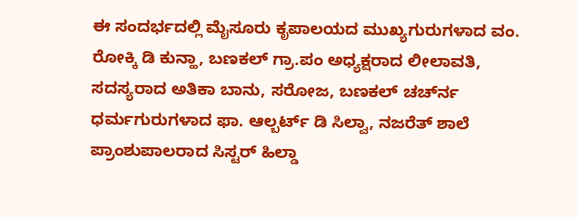ಈ ಸಂದರ್ಭದಲ್ಲಿ ಮೈಸೂರು ಕೃಪಾಲಯದ ಮುಖ್ಯಗುರುಗಳಾದ ವಂ. ರೋಕ್ಕಿ ಡಿ ಕುನ್ಹಾ, ಬಣಕಲ್ ಗ್ರಾ.ಪಂ ಅಧ್ಯಕ್ಷರಾದ ಲೀಲಾವತಿ, ಸದಸ್ಯರಾದ ಅತಿಕಾ ಬಾನು, ಸರೋಜ, ಬಣಕಲ್ ಚರ್ಚ್‍ನ ಧರ್ಮಗುರುಗಳಾದ ಫಾ. ಆಲ್ಬರ್ಟ್ ಡಿ ಸಿಲ್ವಾ, ನಜರೆತ್ ಶಾಲೆ ಪ್ರಾಂಶುಪಾಲರಾದ ಸಿಸ್ಟರ್ ಹಿಲ್ಡಾ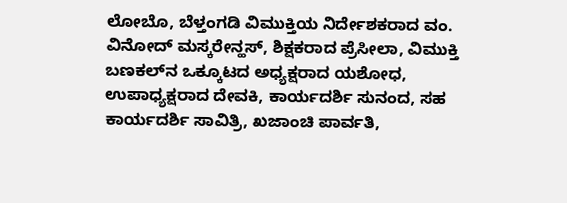ಲೋಬೊ, ಬೆಳ್ತಂಗಡಿ ವಿಮುಕ್ತಿಯ ನಿರ್ದೇಶಕರಾದ ವಂ. ವಿನೋದ್ ಮಸ್ಕರೇನ್ಹಸ್, ಶಿಕ್ಷಕರಾದ ಪ್ರೆಸೀಲಾ, ವಿಮುಕ್ತಿ ಬಣಕಲ್‍ನ ಒಕ್ಕೂಟದ ಅಧ್ಯಕ್ಷರಾದ ಯಶೋಧ, ಉಪಾಧ್ಯಕ್ಷರಾದ ದೇವಕಿ, ಕಾರ್ಯದರ್ಶಿ ಸುನಂದ, ಸಹ ಕಾರ್ಯದರ್ಶಿ ಸಾವಿತ್ರಿ, ಖಜಾಂಚಿ ಪಾರ್ವತಿ,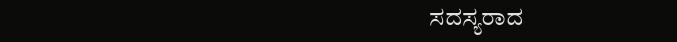ಸದಸ್ಯರಾದ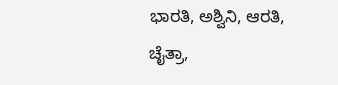ಭಾರತಿ, ಅಶ್ವಿನಿ, ಆರತಿ, ಚೈತ್ರಾ,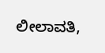ಲೀಲಾವತಿ,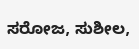ಸರೋಜ, ಸುಶೀಲ,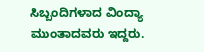ಸಿಬ್ಬಂದಿಗಳಾದ ವಿಂದ್ಯಾ ಮುಂತಾದವರು ಇದ್ದರು.